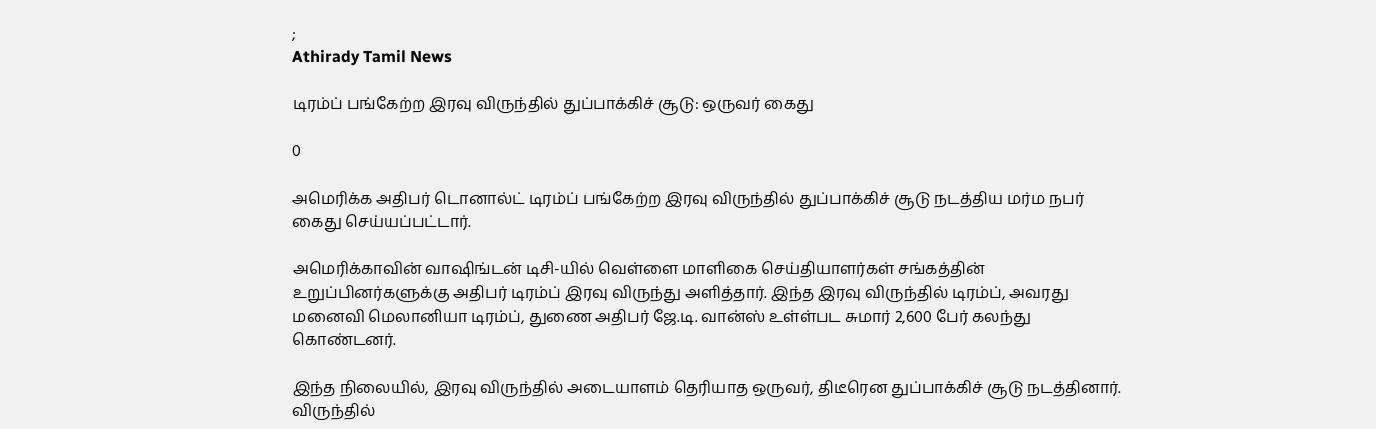;
Athirady Tamil News

டிரம்ப் பங்கேற்ற இரவு விருந்தில் துப்பாக்கிச் சூடு: ஒருவர் கைது

0

அமெரிக்க அதிபர் டொனால்ட் டிரம்ப் பங்கேற்ற இரவு விருந்தில் துப்பாக்கிச் சூடு நடத்திய மர்ம நபர் கைது செய்யப்பட்டார்.

அமெரிக்காவின் வாஷிங்டன் டிசி-யில் வெள்ளை மாளிகை செய்தியாளர்கள் சங்கத்தின் உறுப்பினர்களுக்கு அதிபர் டிரம்ப் இரவு விருந்து அளித்தார். இந்த இரவு விருந்தில் டிரம்ப், அவரது மனைவி மெலானியா டிரம்ப், துணை அதிபர் ஜே.டி. வான்ஸ் உள்ள்பட சுமார் 2,600 பேர் கலந்து கொண்டனர்.

இந்த நிலையில், இரவு விருந்தில் அடையாளம் தெரியாத ஒருவர், திடீரென துப்பாக்கிச் சூடு நடத்தினார். விருந்தில்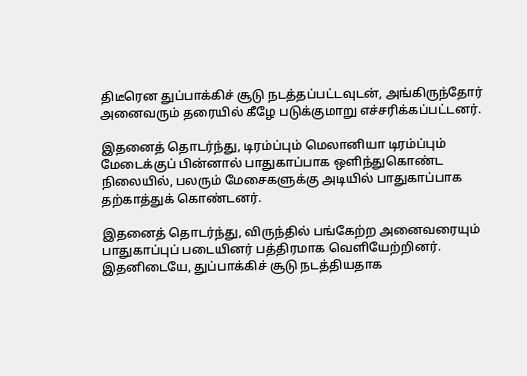திடீரென துப்பாக்கிச் சூடு நடத்தப்பட்டவுடன், அங்கிருந்தோர் அனைவரும் தரையில் கீழே படுக்குமாறு எச்சரிக்கப்பட்டனர்.

இதனைத் தொடர்ந்து, டிரம்ப்பும் மெலானியா டிரம்ப்பும் மேடைக்குப் பின்னால் பாதுகாப்பாக ஒளிந்துகொண்ட நிலையில், பலரும் மேசைகளுக்கு அடியில் பாதுகாப்பாக தற்காத்துக் கொண்டனர்.

இதனைத் தொடர்ந்து, விருந்தில் பங்கேற்ற அனைவரையும் பாதுகாப்புப் படையினர் பத்திரமாக வெளியேற்றினர். இதனிடையே, துப்பாக்கிச் சூடு நடத்தியதாக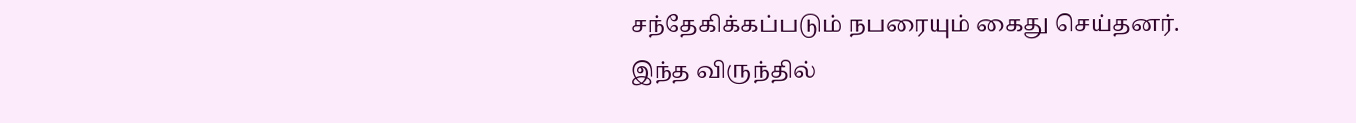சந்தேகிக்கப்படும் நபரையும் கைது செய்தனர். இந்த விருந்தில்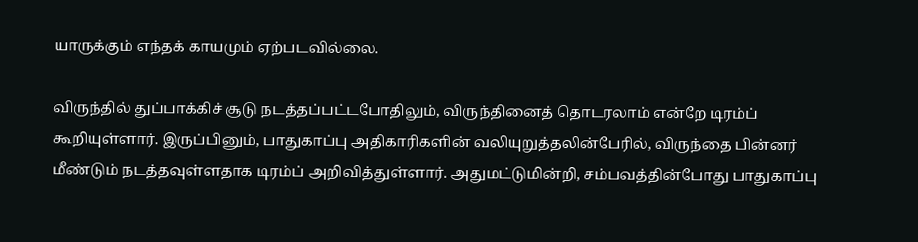யாருக்கும் எந்தக் காயமும் ஏற்படவில்லை.

விருந்தில் துப்பாக்கிச் சூடு நடத்தப்பட்டபோதிலும், விருந்தினைத் தொடரலாம் என்றே டிரம்ப் கூறியுள்ளார். இருப்பினும், பாதுகாப்பு அதிகாரிகளின் வலியுறுத்தலின்பேரில், விருந்தை பின்னர் மீண்டும் நடத்தவுள்ளதாக டிரம்ப் அறிவித்துள்ளார். அதுமட்டுமின்றி, சம்பவத்தின்போது பாதுகாப்பு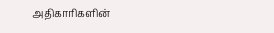அதிகாரிகளின்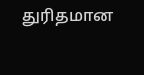துரிதமான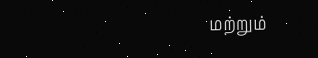மற்றும்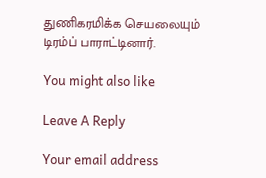துணிகரமிக்க செயலையும் டிரம்ப் பாராட்டினார்.

You might also like

Leave A Reply

Your email address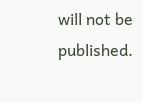will not be published.